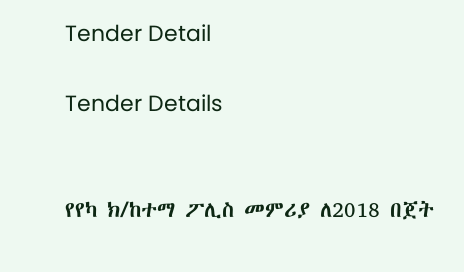Tender Detail

Tender Details


የየካ ክ/ከተማ ፖሊስ መምሪያ ለ2018 በጀት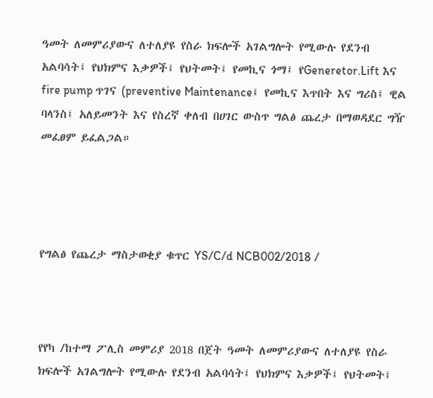ዓመት ለመምሪያውና ለተለያዩ የስራ ክፍሎች አገልግሎት የሚውሉ የደንብ አልባሳት፤ የህክምና እቃዎች፤ የህትመት፤ የመኪና ጎማ፤ የGeneretor.Lift እና fire pump ጥገና (preventive Maintenance፤ የመኪና እጥበት እና ግሪስ፤ ዊል ባላንስ፤ አለይመንት እና የስረኛ ቀለብ በሀገር ውስጥ ግልፅ ጨረታ በማወዳደር ግዥ መፈፀም ይፈልጋል።




የግልፅ የጨረታ ማስታወቂያ ቁጥር YS/C/d NCB002/2018 /



የየካ /ከተማ ፖሊስ መምሪያ 2018 በጀት ዓመት ለመምሪያውና ለተለያዩ የስራ ክፍሎች አገልግሎት የሚውሉ የደንብ አልባሳት፤ የህክምና እቃዎች፤ የህትመት፤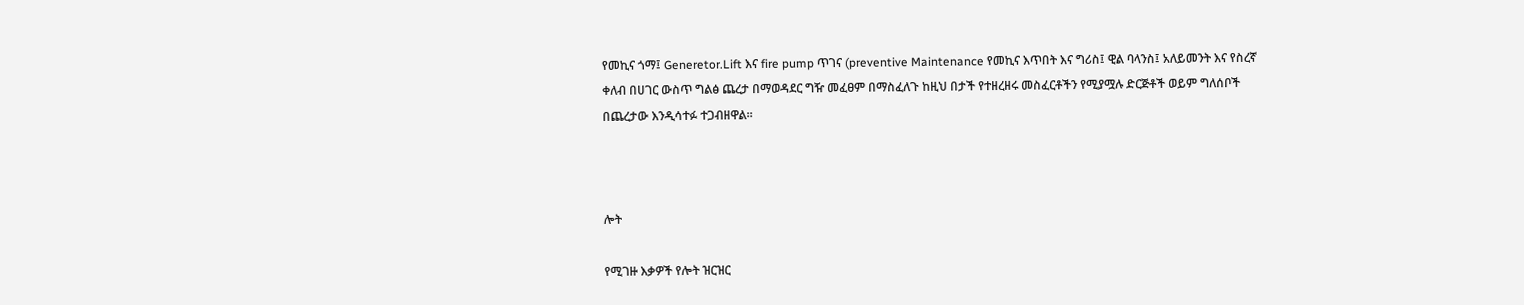የመኪና ጎማ፤ Generetor.Lift እና fire pump ጥገና (preventive Maintenance የመኪና እጥበት እና ግሪስ፤ ዊል ባላንስ፤ አለይመንት እና የስረኛ ቀለብ በሀገር ውስጥ ግልፅ ጨረታ በማወዳደር ግዥ መፈፀም በማስፈለጉ ከዚህ በታች የተዘረዘሩ መስፈርቶችን የሚያሟሉ ድርጅቶች ወይም ግለሰቦች በጨረታው እንዲሳተፉ ተጋብዘዋል።



ሎት

የሚገዙ እቃዎች የሎት ዝርዝር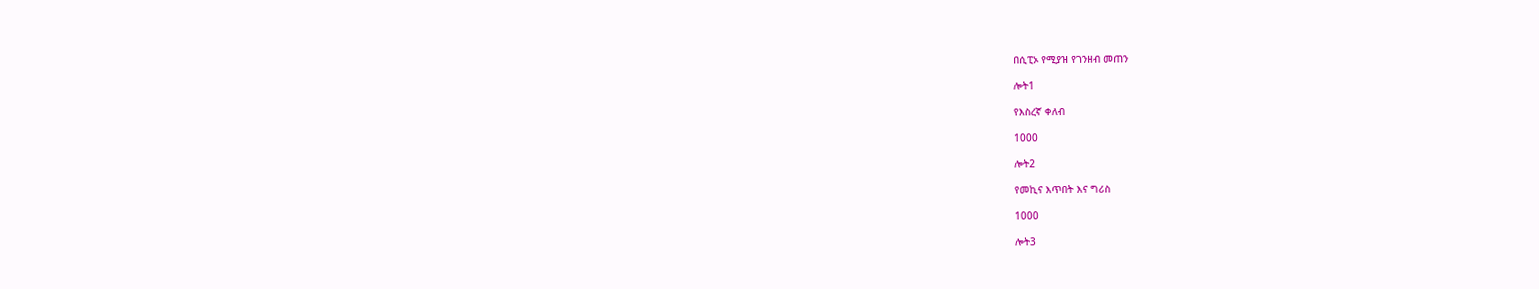በሲፒኦ የሚያዝ የገንዘብ መጠን

ሎት1

የእስረኛ ቀለብ

1000

ሎት2

የመኪና እጥበት እና ግሪስ

1000

ሎት3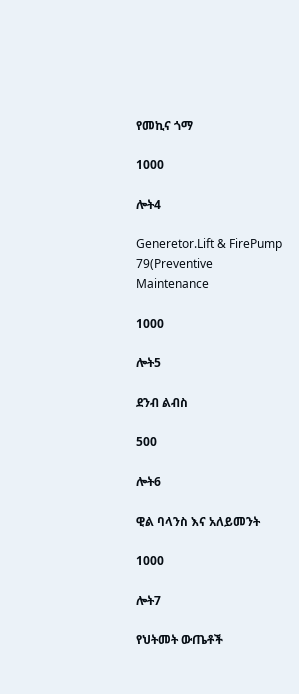የመኪና ጎማ

1000

ሎት4

Generetor.Lift & FirePump 79(Preventive Maintenance

1000

ሎት5

ደንብ ልብስ

500

ሎት6

ዊል ባላንስ እና አለይመንት

1000

ሎት7

የህትመት ውጤቶች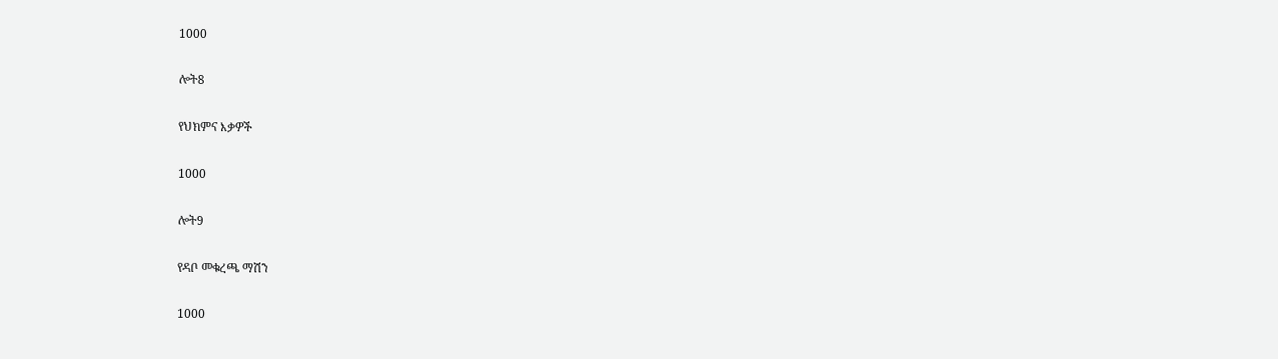1000

ሎት8

የህክምና እቃዎች

1000

ሎት9

የዳቦ መቁረጫ ማሽን

1000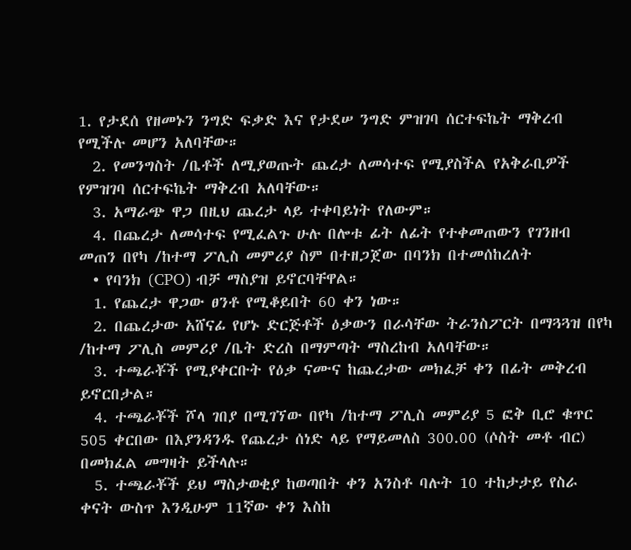1. የታደሰ የዘመኑን ንግድ ፍቃድ እና የታደሠ ንግድ ምዝገባ ሰርተፍኬት ማቅረብ የሚችሉ መሆን አለባቸው።
  2. የመንግስት /ቤቶች ለሚያወጡት ጨረታ ለመሳተፍ የሚያስችል የአቅራቢዎች የምዝገባ ሰርተፍኬት ማቅረብ አለባቸው።
  3. አማራጭ ዋጋ በዚህ ጨረታ ላይ ተቀባይነት የለውም።
  4. በጨረታ ለመሳተፍ የሚፈልጉ ሁሉ በሎቱ ፊት ለፊት የተቀመጠውን የገንዘብ መጠን በየካ /ከተማ ፖሊስ መምሪያ ስም በተዘጋጀው በባንክ በተመሰከረለት
  • የባንክ (CPO) ብቻ ማስያዝ ይኖርባቸዋል።
  1. የጨረታ ዋጋው ፀንቶ የሚቆይበት 60 ቀን ነው።
  2. በጨረታው አሸናፊ የሆኑ ድርጅቶች ዕቃውን በራሳቸው ትራንስፖርት በማጓጓዝ በየካ /ከተማ ፖሊስ መምሪያ /ቤት ድረስ በማምጣት ማስረከብ አለባቸው።
  3. ተጫራቾች የሚያቀርቡት የዕቃ ናሙና ከጨረታው መክፈቻ ቀን በፊት መቅረብ ይኖርበታል።
  4. ተጫራቾች ሾላ ገበያ በሚገኘው በየካ /ከተማ ፖሊስ መምሪያ 5 ፎቅ ቢሮ ቁጥር 505 ቀርበው በእያንዳንዱ የጨረታ ሰነድ ላይ የማይመለስ 300.00 (ሶስት መቶ ብር) በመክፈል መግዛት ይችላሉ።
  5. ተጫራቾች ይህ ማስታወቂያ ከወጣበት ቀን አንስቶ ባሉት 10 ተከታታይ የስራ ቀናት ውስጥ እንዲሁም 11ኛው ቀን እስከ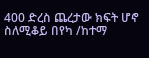400 ድረስ ጨረታው ክፍት ሆኖ ስለሚቆይ በየካ /ከተማ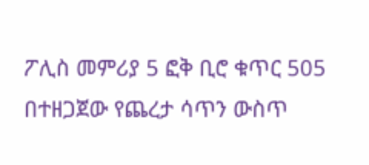ፖሊስ መምሪያ 5 ፎቅ ቢሮ ቁጥር 505 በተዘጋጀው የጨረታ ሳጥን ውስጥ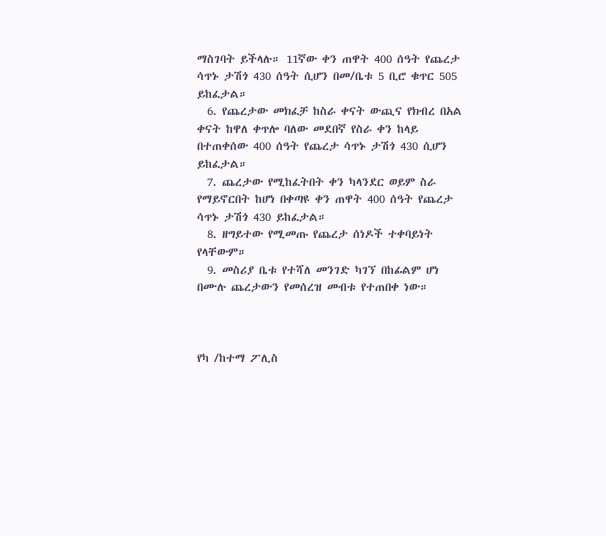ማስገባት ይችላሉ። 11ኛው ቀን ጠዋት 400 ሰዓት የጨረታ ሳጥኑ ታሽጎ 430 ሰዓት ሲሆን በመ/ቤቱ 5 ቢሮ ቁጥር 505 ይከፈታል።
  6. የጨረታው መክፈቻ ከስራ ቀናት ውጪና የክብረ በአል ቀናት ከዋለ ቀጥሎ ባለው መደበኛ የስራ ቀን ከላይ በተጠቀሰው 400 ሰዓት የጨረታ ሳጥኑ ታሽጎ 430 ሲሆን ይከፈታል።
  7. ጨረታው የሚከፈትበት ቀን ካላንደር ወይም ስራ የማይኖርበት ከሆነ በቀጣዩ ቀን ጠዋት 400 ሰዓት የጨረታ ሳጥኑ ታሽጎ 430 ይከፈታል።
  8. ዘግይተው የሚመጡ የጨረታ ሰነዶች ተቀባይነት የላቸውም።
  9. መስሪያ ቤቱ የተሻለ መንገድ ካገኘ በከፊልም ሆነ በሙሉ ጨረታውን የመሰረዝ መብቱ የተጠበቀ ነው።



የካ /ከተማ ፖሊስ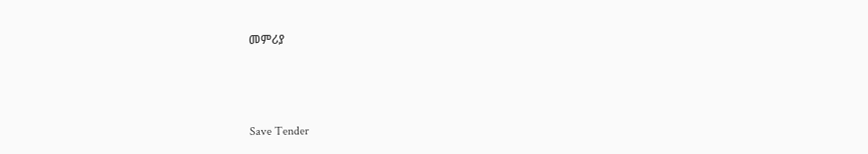መምሪያ



Save Tender